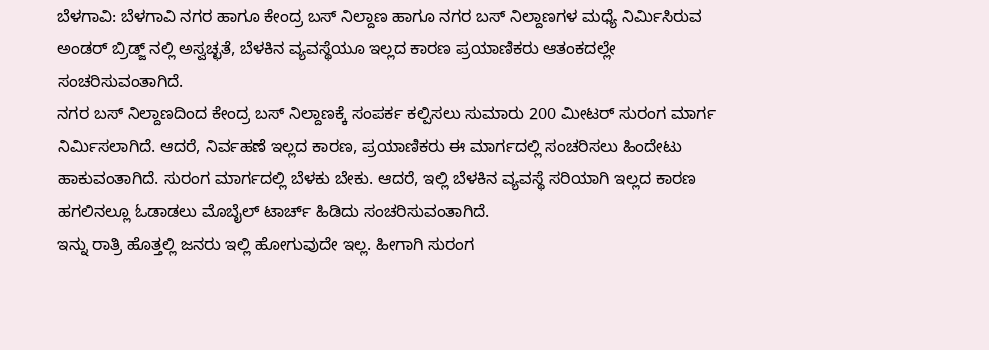ಬೆಳಗಾವಿ: ಬೆಳಗಾವಿ ನಗರ ಹಾಗೂ ಕೇಂದ್ರ ಬಸ್ ನಿಲ್ದಾಣ ಹಾಗೂ ನಗರ ಬಸ್ ನಿಲ್ದಾಣಗಳ ಮಧ್ಯೆ ನಿರ್ಮಿಸಿರುವ ಅಂಡರ್ ಬ್ರಿಡ್ಜ್ ನಲ್ಲಿ ಅಸ್ವಚ್ಛತೆ, ಬೆಳಕಿನ ವ್ಯವಸ್ಥೆಯೂ ಇಲ್ಲದ ಕಾರಣ ಪ್ರಯಾಣಿಕರು ಆತಂಕದಲ್ಲೇ ಸಂಚರಿಸುವಂತಾಗಿದೆ.
ನಗರ ಬಸ್ ನಿಲ್ದಾಣದಿಂದ ಕೇಂದ್ರ ಬಸ್ ನಿಲ್ದಾಣಕ್ಕೆ ಸಂಪರ್ಕ ಕಲ್ಪಿಸಲು ಸುಮಾರು 200 ಮೀಟರ್ ಸುರಂಗ ಮಾರ್ಗ ನಿರ್ಮಿಸಲಾಗಿದೆ. ಆದರೆ, ನಿರ್ವಹಣೆ ಇಲ್ಲದ ಕಾರಣ, ಪ್ರಯಾಣಿಕರು ಈ ಮಾರ್ಗದಲ್ಲಿ ಸಂಚರಿಸಲು ಹಿಂದೇಟು ಹಾಕುವಂತಾಗಿದೆ. ಸುರಂಗ ಮಾರ್ಗದಲ್ಲಿ ಬೆಳಕು ಬೇಕು. ಆದರೆ, ಇಲ್ಲಿ ಬೆಳಕಿನ ವ್ಯವಸ್ಥೆ ಸರಿಯಾಗಿ ಇಲ್ಲದ ಕಾರಣ ಹಗಲಿನಲ್ಲೂ ಓಡಾಡಲು ಮೊಬೈಲ್ ಟಾರ್ಚ್ ಹಿಡಿದು ಸಂಚರಿಸುವಂತಾಗಿದೆ.
ಇನ್ನು ರಾತ್ರಿ ಹೊತ್ತಲ್ಲಿ ಜನರು ಇಲ್ಲಿ ಹೋಗುವುದೇ ಇಲ್ಲ. ಹೀಗಾಗಿ ಸುರಂಗ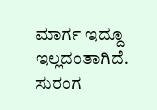ಮಾರ್ಗ ಇದ್ದೂ ಇಲ್ಲದಂತಾಗಿದೆ. ಸುರಂಗ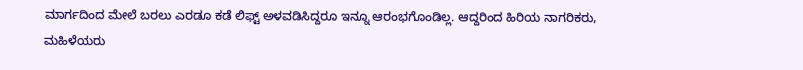ಮಾರ್ಗದಿಂದ ಮೇಲೆ ಬರಲು ಎರಡೂ ಕಡೆ ಲಿಫ್ಟ್ ಅಳವಡಿಸಿದ್ದರೂ ಇನ್ನೂ ಆರಂಭಗೊಂಡಿಲ್ಲ. ಆದ್ದರಿಂದ ಹಿರಿಯ ನಾಗರಿಕರು, ಮಹಿಳೆಯರು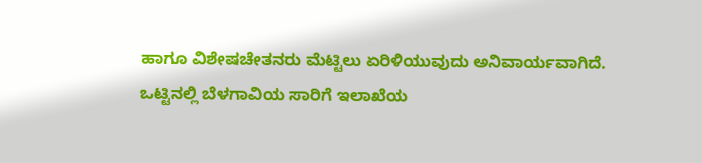ಹಾಗೂ ವಿಶೇಷಚೇತನರು ಮೆಟ್ಟಿಲು ಏರಿಳಿಯುವುದು ಅನಿವಾರ್ಯವಾಗಿದೆ.
ಒಟ್ಟಿನಲ್ಲಿ ಬೆಳಗಾವಿಯ ಸಾರಿಗೆ ಇಲಾಖೆಯ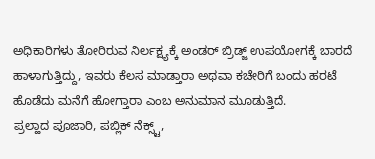ಅಧಿಕಾರಿಗಳು ತೋರಿರುವ ನಿರ್ಲಕ್ಷ್ಯಕ್ಕೆ ಅಂಡರ್ ಬ್ರಿಡ್ಜ್ ಉಪಯೋಗಕ್ಕೆ ಬಾರದೆ ಹಾಳಾಗುತ್ತಿದ್ದು, ಇವರು ಕೆಲಸ ಮಾಡ್ತಾರಾ ಅಥವಾ ಕಚೇರಿಗೆ ಬಂದು ಹರಟೆ ಹೊಡೆದು ಮನೆಗೆ ಹೋಗ್ತಾರಾ ಎಂಬ ಅನುಮಾನ ಮೂಡುತ್ತಿದೆ.
ಪ್ರಲ್ಹಾದ ಪೂಜಾರಿ, ಪಬ್ಲಿಕ್ ನೆಕ್ಸ್ಟ್,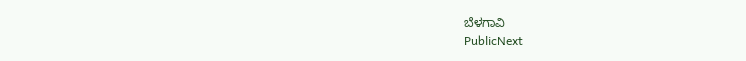ಬೆಳಗಾವಿ
PublicNext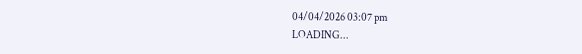04/04/2026 03:07 pm
LOADING...